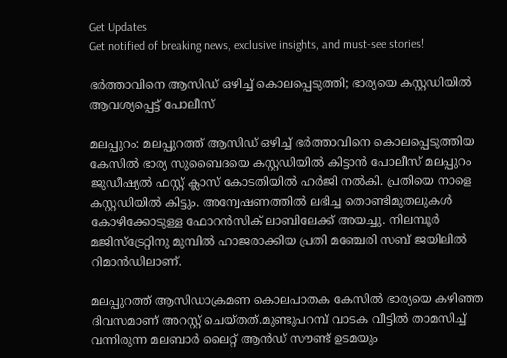Get Updates
Get notified of breaking news, exclusive insights, and must-see stories!

ഭർത്താവിനെ ആസിഡ് ഒഴിച്ച് കൊലപ്പെടുത്തി; ഭാര്യയെ കസ്റ്റഡിയില്‍ ആവശ്യപ്പെട്ട് പോലീസ്

മലപ്പുറം: മലപ്പുറത്ത് ആസിഡ് ഒഴിച്ച് ഭര്‍ത്താവിനെ കൊലപ്പെടുത്തിയ കേസില്‍ ഭാര്യ സുബൈദയെ കസ്റ്റഡിയില്‍ കിട്ടാന്‍ പോലീസ് മലപ്പുറം ജുഡീഷ്യല്‍ ഫസ്റ്റ് ക്ലാസ് കോടതിയില്‍ ഹര്‍ജി നല്‍കി. പ്രതിയെ നാളെ കസ്റ്റഡിയില്‍ കിട്ടും. അന്വേഷണത്തില്‍ ലഭിച്ച തൊണ്ടിമുതലുകള്‍ കോഴിക്കോടുള്ള ഫോറന്‍സിക് ലാബിലേക്ക് അയച്ചു. നിലമ്പൂര്‍ മജിസ്‌ട്രേറ്റിനു മുമ്പില്‍ ഹാജരാക്കിയ പ്രതി മഞ്ചേരി സബ് ജയിലില്‍ റിമാന്‍ഡിലാണ്.

മലപ്പുറത്ത് ആസിഡാക്രമണ കൊലപാതക കേസില്‍ ഭാര്യയെ കഴിഞ്ഞ ദിവസമാണ് അറസ്റ്റ് ചെയ്തത്.മുണ്ടുപറമ്പ് വാടക വീട്ടില്‍ താമസിച്ച് വന്നിരുന്ന മലബാര്‍ ലൈറ്റ് ആന്‍ഡ് സൗണ്ട് ഉടമയും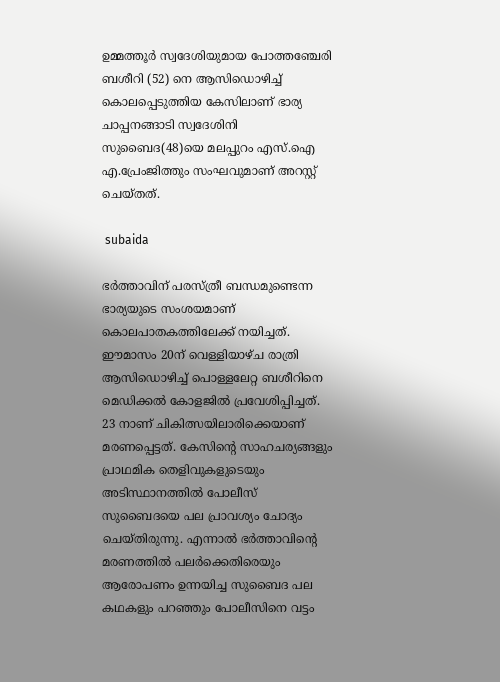ഉമ്മത്തൂര്‍ സ്വദേശിയുമായ പോത്തഞ്ചേരി ബശീറി (52) നെ ആസിഡൊഴിച്ച് കൊലപ്പെടുത്തിയ കേസിലാണ് ഭാര്യ ചാപ്പനങ്ങാടി സ്വദേശിനി സുബൈദ(48)യെ മലപ്പുറം എസ്.ഐ എ.പ്രേംജിത്തും സംഘവുമാണ് അറസ്റ്റ് ചെയ്തത്.

 subaida

ഭര്‍ത്താവിന് പരസ്ത്രീ ബന്ധമുണ്ടെന്ന ഭാര്യയുടെ സംശയമാണ് കൊലപാതകത്തിലേക്ക് നയിച്ചത്. ഈമാസം 20ന് വെള്ളിയാഴ്ച രാത്രി ആസിഡൊഴിച്ച് പൊള്ളലേറ്റ ബശീറിനെ മെഡിക്കല്‍ കോളജില്‍ പ്രവേശിപ്പിച്ചത്. 23 നാണ് ചികിത്സയിലാരിക്കെയാണ് മരണപ്പെട്ടത്. കേസിന്റെ സാഹചര്യങ്ങളും പ്രാഥമിക തെളിവുകളുടെയും അടിസ്ഥാനത്തില്‍ പോലീസ് സുബൈദയെ പല പ്രാവശ്യം ചോദ്യം ചെയ്തിരുന്നു. എന്നാല്‍ ഭര്‍ത്താവിന്റെ മരണത്തില്‍ പലര്‍ക്കെതിരെയും ആരോപണം ഉന്നയിച്ച സുബൈദ പല കഥകളും പറഞ്ഞും പോലീസിനെ വട്ടം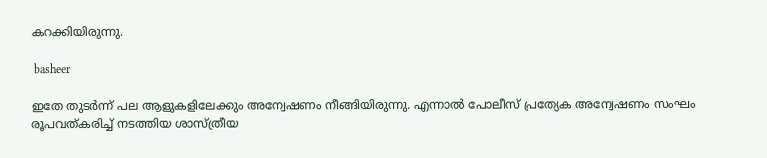കറക്കിയിരുന്നു.

 basheer

ഇതേ തുടര്‍ന്ന് പല ആളുകളിലേക്കും അന്വേഷണം നീങ്ങിയിരുന്നു. എന്നാല്‍ പോലീസ് പ്രത്യേക അന്വേഷണം സംഘം രൂപവത്കരിച്ച് നടത്തിയ ശാസ്ത്രീയ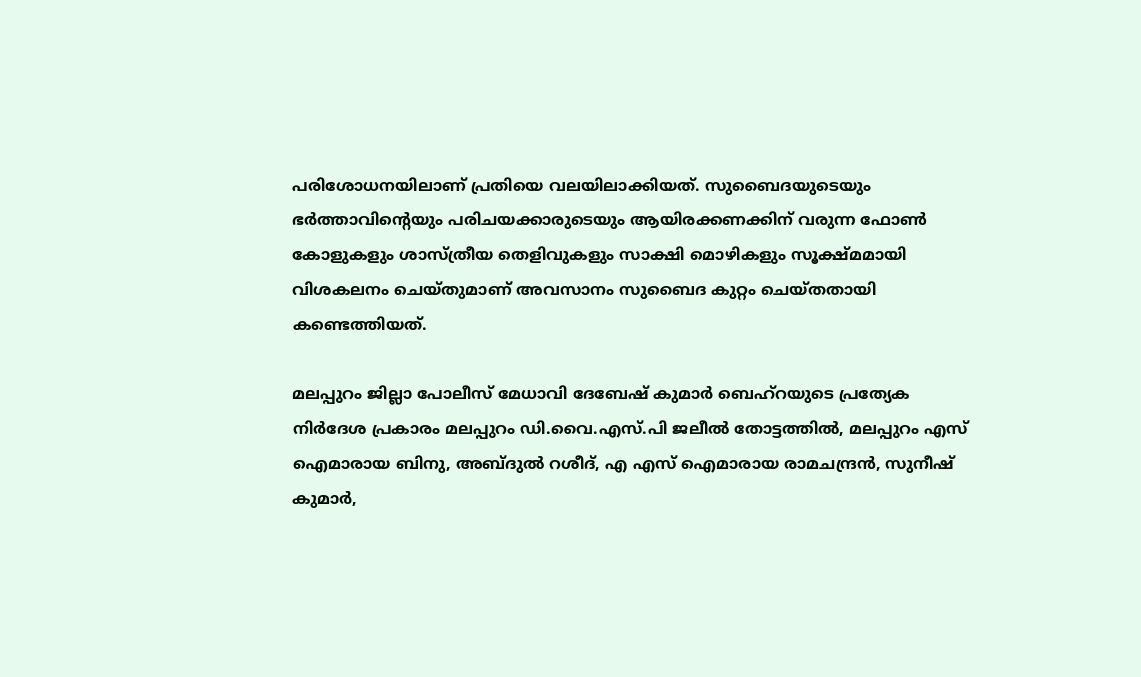പരിശോധനയിലാണ് പ്രതിയെ വലയിലാക്കിയത്. സുബൈദയുടെയും ഭര്‍ത്താവിന്റെയും പരിചയക്കാരുടെയും ആയിരക്കണക്കിന് വരുന്ന ഫോണ്‍ കോളുകളും ശാസ്ത്രീയ തെളിവുകളും സാക്ഷി മൊഴികളും സൂക്ഷ്മമായി വിശകലനം ചെയ്തുമാണ് അവസാനം സുബൈദ കുറ്റം ചെയ്തതായി കണ്ടെത്തിയത്.

മലപ്പുറം ജില്ലാ പോലീസ് മേധാവി ദേബേഷ് കുമാര്‍ ബെഹ്‌റയുടെ പ്രത്യേക നിര്‍ദേശ പ്രകാരം മലപ്പുറം ഡി.വൈ.എസ്.പി ജലീല്‍ തോട്ടത്തില്‍, മലപ്പുറം എസ് ഐമാരായ ബിനു, അബ്ദുല്‍ റശീദ്, എ എസ് ഐമാരായ രാമചന്ദ്രന്‍, സുനീഷ് കുമാര്‍,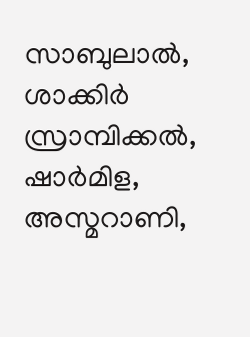സാബുലാല്‍, ശാക്കിര്‍ സ്രാമ്പിക്കല്‍, ഷാര്‍മിള, അസ്മറാണി,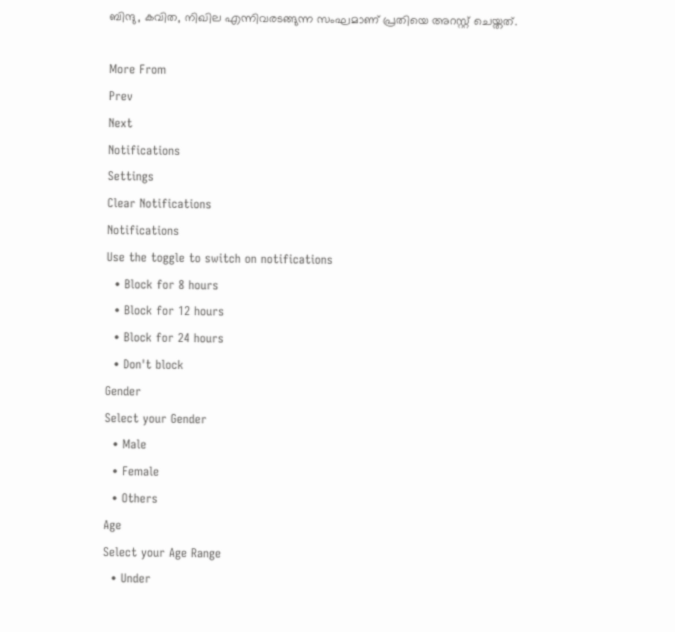ബിന്ദു, കവിത, നിഖില എന്നിവരടങ്ങുന്ന സംഘമാണ് പ്രതിയെ അറസ്റ്റ് ചെയ്തത്.

More From
Prev
Next
Notifications
Settings
Clear Notifications
Notifications
Use the toggle to switch on notifications
  • Block for 8 hours
  • Block for 12 hours
  • Block for 24 hours
  • Don't block
Gender
Select your Gender
  • Male
  • Female
  • Others
Age
Select your Age Range
  • Under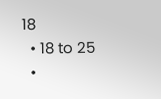18
  • 18 to 25
  •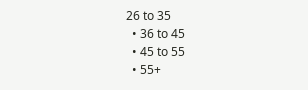26 to 35
  • 36 to 45
  • 45 to 55
  • 55+